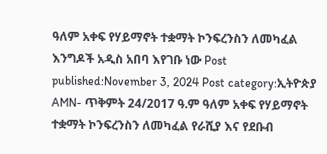ዓለም አቀፍ የሃይማኖት ተቋማት ኮንፍረንስን ለመካፈል እንግዶች አዲስ አበባ እየገቡ ነው Post published:November 3, 2024 Post category:ኢትዮጵያ AMN- ጥቅምት 24/2017 ዓ.ም ዓለም አቀፍ የሃይማኖት ተቋማት ኮንፍረንስን ለመካፈል የራሺያ እና የደቡብ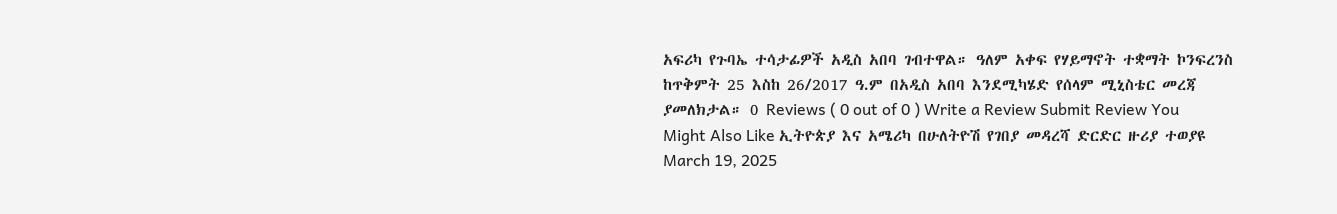አፍሪካ የጉባኤ ተሳታፊዎች አዲስ አበባ ገብተዋል። ዓለም አቀፍ የሃይማኖት ተቋማት ኮንፍረንስ ከጥቅምት 25 እስከ 26/2017 ዓ.ም በአዲስ አበባ እንደሚካሄድ የሰላም ሚኒስቴር መረጃ ያመለክታል። 0 Reviews ( 0 out of 0 ) Write a Review Submit Review You Might Also Like ኢትዮጵያ እና አሜሪካ በሁለትዮሽ የገበያ መዳረሻ ድርድር ዙሪያ ተወያዩ March 19, 2025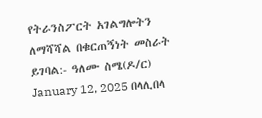የትራንስፖርት አገልግሎትን ለማሻሻል በቁርጠኝነት መስራት ይገባል:- ዓለሙ ስሜ(ዶ/ር) January 12, 2025 በላሊበላ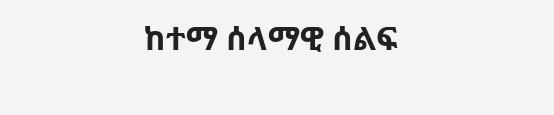ከተማ ሰላማዊ ሰልፍ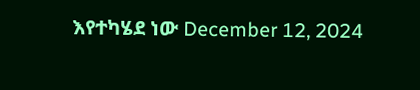እየተካሄደ ነው December 12, 2024